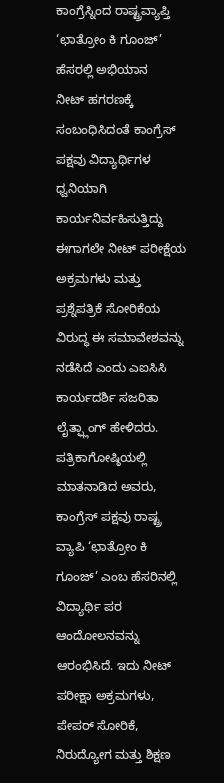ಕಾಂಗ್ರೆಸ್ನಿಂದ ರಾಷ್ಟ್ರವ್ಯಾಪ್ತಿ ‘ಛಾತ್ರೋಂ ಕಿ ಗೂಂಜ್’ ಹೆಸರಲ್ಲಿ ಅಭಿಯಾನ
ನೀಟ್ ಹಗರಣಕ್ಕೆ ಸಂಬಂಧಿಸಿದಂತೆ ಕಾಂಗ್ರೆಸ್ ಪಕ್ಷವು ವಿದ್ಯಾರ್ಥಿಗಳ ಧ್ವನಿಯಾಗಿ ಕಾರ್ಯನಿರ್ವಹಿಸುತ್ತಿದ್ದು ಈಗಾಗಲೇ ನೀಟ್ ಪರೀಕ್ಷೆಯ ಅಕ್ರಮಗಳು ಮತ್ತು ಪ್ರಶ್ನೆಪತ್ರಿಕೆ ಸೋರಿಕೆಯ ವಿರುದ್ಧ ಈ ಸಮಾವೇಶವನ್ನು ನಡೆಸಿದೆ ಎಂದು ಎಐಸಿಸಿ ಕಾರ್ಯದರ್ಶಿ ಸಜರಿತಾ ಲೈತ್ಫ್ಲಾಂಗ್ ಹೇಳಿದರು.
ಪತ್ರಿಕಾಗೋಷ್ಠಿಯಲ್ಲಿ ಮಾತನಾಡಿದ ಅವರು, ಕಾಂಗ್ರೆಸ್ ಪಕ್ಷವು ರಾಷ್ಟ್ರ ವ್ಯಾಪಿ ‘ಛಾತ್ರೋಂ ಕಿ ಗೂಂಜ್’ ಎಂಬ ಹೆಸರಿನಲ್ಲಿ ವಿದ್ಯಾರ್ಥಿ ಪರ ಆಂದೋಲನವನ್ನು ಆರಂಭಿಸಿದೆ. ಇದು ನೀಟ್ ಪರೀಕ್ಷಾ ಅಕ್ರಮಗಳು, ಪೇಪರ್ ಸೋರಿಕೆ, ನಿರುದ್ಯೋಗ ಮತ್ತು ಶಿಕ್ಷಣ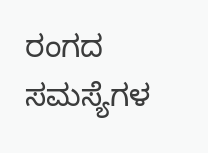ರಂಗದ ಸಮಸ್ಯೆಗಳ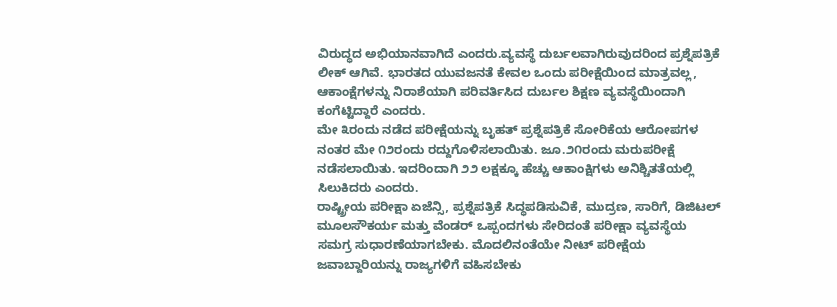ವಿರುದ್ಧದ ಅಭಿಯಾನವಾಗಿದೆ ಎಂದರು.ವ್ಯವಸ್ಥೆ ದುರ್ಬಲವಾಗಿರುವುದರಿಂದ ಪ್ರಶ್ನೆಪತ್ರಿಕೆ ಲೀಕ್ ಆಗಿವೆ. ಭಾರತದ ಯುವಜನತೆ ಕೇವಲ ಒಂದು ಪರೀಕ್ಷೆಯಿಂದ ಮಾತ್ರವಲ್ಲ, ಆಕಾಂಕ್ಷೆಗಳನ್ನು ನಿರಾಶೆಯಾಗಿ ಪರಿವರ್ತಿಸಿದ ದುರ್ಬಲ ಶಿಕ್ಷಣ ವ್ಯವಸ್ಥೆಯಿಂದಾಗಿ ಕಂಗೆಟ್ಟಿದ್ದಾರೆ ಎಂದರು.
ಮೇ ೩ರಂದು ನಡೆದ ಪರೀಕ್ಷೆಯನ್ನು ಬೃಹತ್ ಪ್ರಶ್ನೆಪತ್ರಿಕೆ ಸೋರಿಕೆಯ ಆರೋಪಗಳ ನಂತರ ಮೇ ೧೨ರಂದು ರದ್ದುಗೊಳಿಸಲಾಯಿತು. ಜೂ.೨೧ರಂದು ಮರುಪರೀಕ್ಷೆ ನಡೆಸಲಾಯಿತು. ಇದರಿಂದಾಗಿ ೨೨ ಲಕ್ಷಕ್ಕೂ ಹೆಚ್ಚು ಆಕಾಂಕ್ಷಿಗಳು ಅನಿಶ್ಚಿತತೆಯಲ್ಲಿ ಸಿಲುಕಿದರು ಎಂದರು.
ರಾಷ್ಟ್ರೀಯ ಪರೀಕ್ಷಾ ಏಜೆನ್ಸಿ, ಪ್ರಶ್ನೆಪತ್ರಿಕೆ ಸಿದ್ಧಪಡಿಸುವಿಕೆ, ಮುದ್ರಣ, ಸಾರಿಗೆ, ಡಿಜಿಟಲ್ ಮೂಲಸೌಕರ್ಯ ಮತ್ತು ವೆಂಡರ್ ಒಪ್ಪಂದಗಳು ಸೇರಿದಂತೆ ಪರೀಕ್ಷಾ ವ್ಯವಸ್ಥೆಯ ಸಮಗ್ರ ಸುಧಾರಣೆಯಾಗಬೇಕು. ಮೊದಲಿನಂತೆಯೇ ನೀಟ್ ಪರೀಕ್ಷೆಯ ಜವಾಬ್ದಾರಿಯನ್ನು ರಾಜ್ಯಗಳಿಗೆ ವಹಿಸಬೇಕು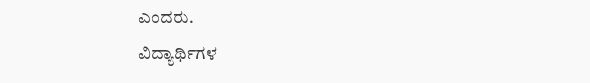ಎಂದರು.
ವಿದ್ಯಾರ್ಥಿಗಳ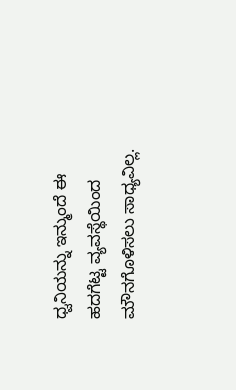ಧ್ವನಿಯನ್ನು ಇನ್ಮುಂದೆ ಈ ಹದಗೆಟ್ಟ ವ್ಯವಸ್ಥೆಯಿಂದ ಮೌನಗೊಳಿಸಲು ಸಾಧ್ಯವಿಲ್ಲ.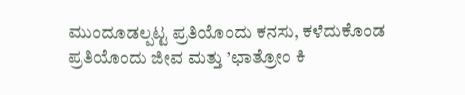ಮುಂದೂಡಲ್ಪಟ್ಟ ಪ್ರತಿಯೊಂದು ಕನಸು, ಕಳೆದುಕೊಂಡ ಪ್ರತಿಯೊಂದು ಜೀವ ಮತ್ತು ’ಛಾತ್ರೋಂ ಕಿ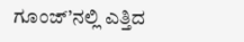ಗೂಂಜ್’ನಲ್ಲಿ ಎತ್ತಿದ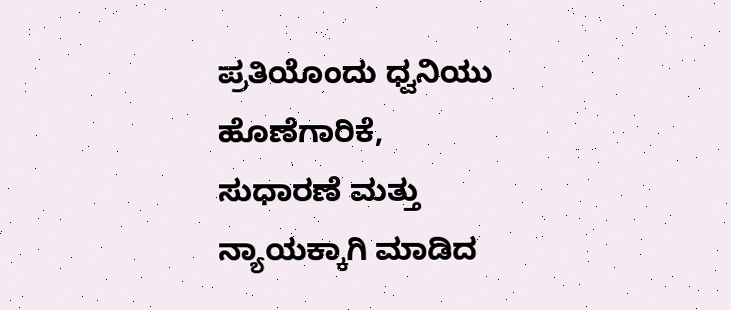ಪ್ರತಿಯೊಂದು ಧ್ವನಿಯು ಹೊಣೆಗಾರಿಕೆ, ಸುಧಾರಣೆ ಮತ್ತು ನ್ಯಾಯಕ್ಕಾಗಿ ಮಾಡಿದ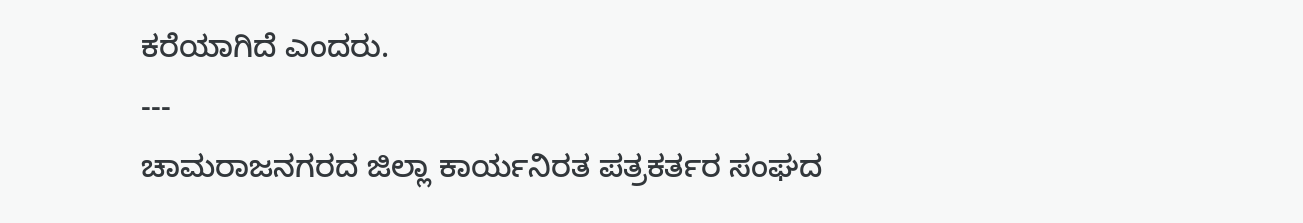ಕರೆಯಾಗಿದೆ ಎಂದರು.
---
ಚಾಮರಾಜನಗರದ ಜಿಲ್ಲಾ ಕಾರ್ಯನಿರತ ಪತ್ರಕರ್ತರ ಸಂಘದ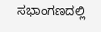ಸಭಾಂಗಣದಲ್ಲಿ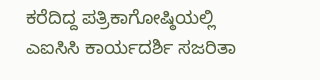ಕರೆದಿದ್ದ ಪತ್ರಿಕಾಗೋಷ್ಠಿಯಲ್ಲಿ ಎಐಸಿಸಿ ಕಾರ್ಯದರ್ಶಿ ಸಜರಿತಾ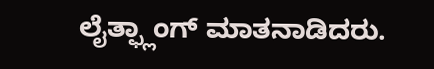ಲೈತ್ಫ್ಲಾಂಗ್ ಮಾತನಾಡಿದರು.